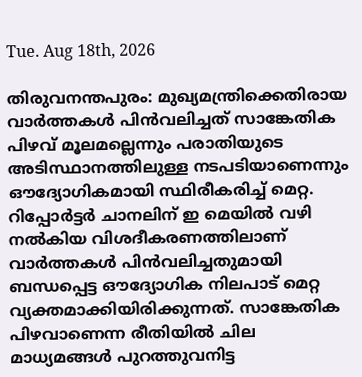Tue. Aug 18th, 2026

തിരുവനന്തപുരം: മുഖ്യമന്ത്രിക്കെതിരായ വാര്‍ത്തകള്‍ പിന്‍വലിച്ചത് സാങ്കേതിക പിഴവ് മൂലമല്ലെന്നും പരാതിയുടെ അടിസ്ഥാനത്തിലുള്ള നടപടിയാണെന്നും ഔദ്യോഗികമായി സ്ഥിരീകരിച്ച് മെറ്റ. റിപ്പോര്‍ട്ടര്‍ ചാനലിന് ഇ മെയില്‍ വഴി നല്‍കിയ വിശദീകരണത്തിലാണ് വാര്‍ത്തകള്‍ പിന്‍വലിച്ചതുമായി ബന്ധപ്പെട്ട ഔദ്യോഗിക നിലപാട് മെറ്റ വ്യക്തമാക്കിയിരിക്കുന്നത്. സാങ്കേതിക പിഴവാണെന്ന രീതിയില്‍ ചില മാധ്യമങ്ങള്‍ പുറത്തുവനിട്ട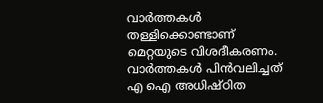വാര്‍ത്തകള്‍ തള്ളിക്കൊണ്ടാണ് മെറ്റയുടെ വിശദീകരണം. വാര്‍ത്തകള്‍ പിന്‍വലിച്ചത് എ ഐ അധിഷ്ഠിത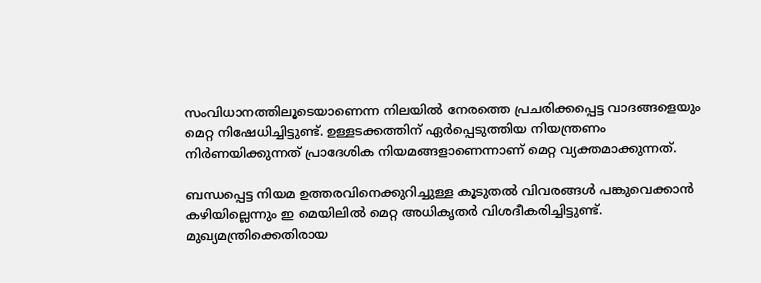സംവിധാനത്തിലൂടെയാണെന്ന നിലയില്‍ നേരത്തെ പ്രചരിക്കപ്പെട്ട വാദങ്ങളെയും മെറ്റ നിഷേധിച്ചിട്ടുണ്ട്. ഉള്ളടക്കത്തിന് ഏര്‍പ്പെടുത്തിയ നിയന്ത്രണം നിര്‍ണയിക്കുന്നത് പ്രാദേശിക നിയമങ്ങളാണെന്നാണ് മെറ്റ വ്യക്തമാക്കുന്നത്.

ബന്ധപ്പെട്ട നിയമ ഉത്തരവിനെക്കുറിച്ചുള്ള കൂടുതല്‍ വിവരങ്ങള്‍ പങ്കുവെക്കാന്‍ കഴിയില്ലെന്നും ഇ മെയിലില്‍ മെറ്റ അധികൃതര്‍ വിശദീകരിച്ചിട്ടുണ്ട്. മുഖ്യമന്ത്രിക്കെതിരായ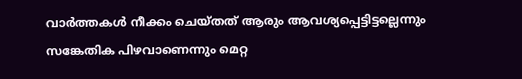വാര്‍ത്തകള്‍ നീക്കം ചെയ്തത് ആരും ആവശ്യപ്പെട്ടിട്ടല്ലെന്നും സങ്കേതിക പിഴവാണെന്നും മെറ്റ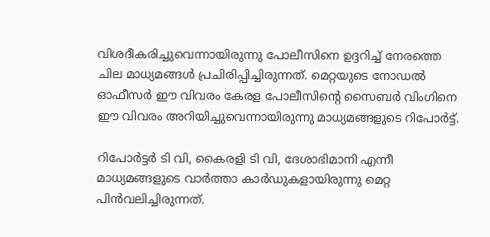വിശദീകരിച്ചുവെന്നായിരുന്നു പോലീസിനെ ഉദ്ദറിച്ച് നേരത്തെ ചില മാധ്യമങ്ങള്‍ പ്രചിരിപ്പിച്ചിരുന്നത്. മെറ്റയുടെ നോഡല്‍ ഓഫീസര്‍ ഈ വിവരം കേരള പോലീസിന്റെ സൈബര്‍ വിംഗിനെ ഈ വിവരം അറിയിച്ചുവെന്നായിരുന്നു മാധ്യമങ്ങളുടെ റിപോര്‍ട്ട്.

റിപോര്‍ട്ടര്‍ ടി വി, കൈരളി ടി വി, ദേശാഭിമാനി എന്നീ മാധ്യമങ്ങളുടെ വാര്‍ത്താ കാര്‍ഡുകളായിരുന്നു മെറ്റ പിന്‍വലിച്ചിരുന്നത്.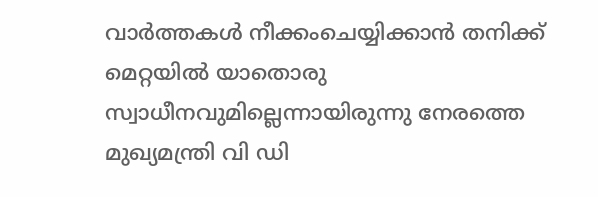വാര്‍ത്തകള്‍ നീക്കംചെയ്യിക്കാന്‍ തനിക്ക് മെറ്റയില്‍ യാതൊരു സ്വാധീനവുമില്ലെന്നായിരുന്നു നേരത്തെ മുഖ്യമന്ത്രി വി ഡി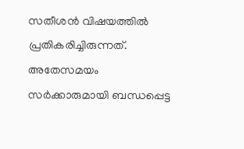സതീശന്‍ വിഷയത്തില്‍ പ്രതികരിച്ചിരുന്നത്. അതേസമയം സര്‍ക്കാരുമായി ബന്ധപ്പെട്ട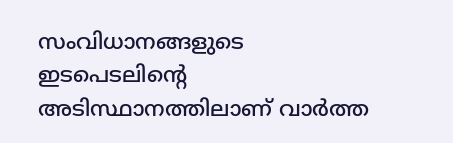സംവിധാനങ്ങളുടെ ഇടപെടലിന്റെ അടിസ്ഥാനത്തിലാണ് വാര്‍ത്ത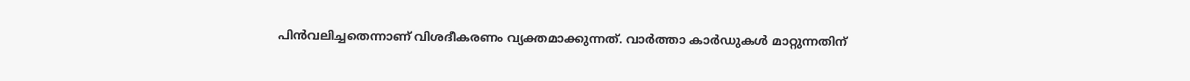പിന്‍വലിച്ചതെന്നാണ് വിശദീകരണം വ്യക്തമാക്കുന്നത്. വാര്‍ത്താ കാര്‍ഡുകള്‍ മാറ്റുന്നതിന്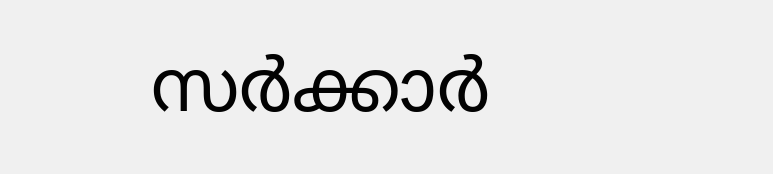സര്‍ക്കാര്‍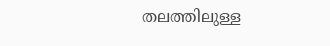തലത്തിലുള്ള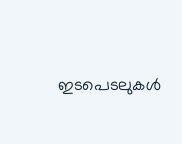ഇടപെടലുകള്‍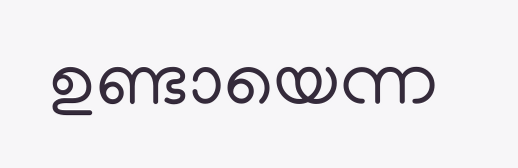ഉണ്ടായെന്ന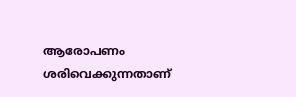ആരോപണം ശരിവെക്കുന്നതാണ്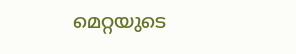മെറ്റയുടെ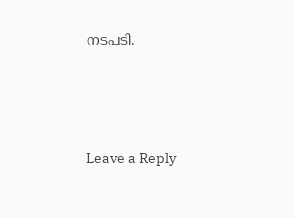നടപടി.





Leave a Reply